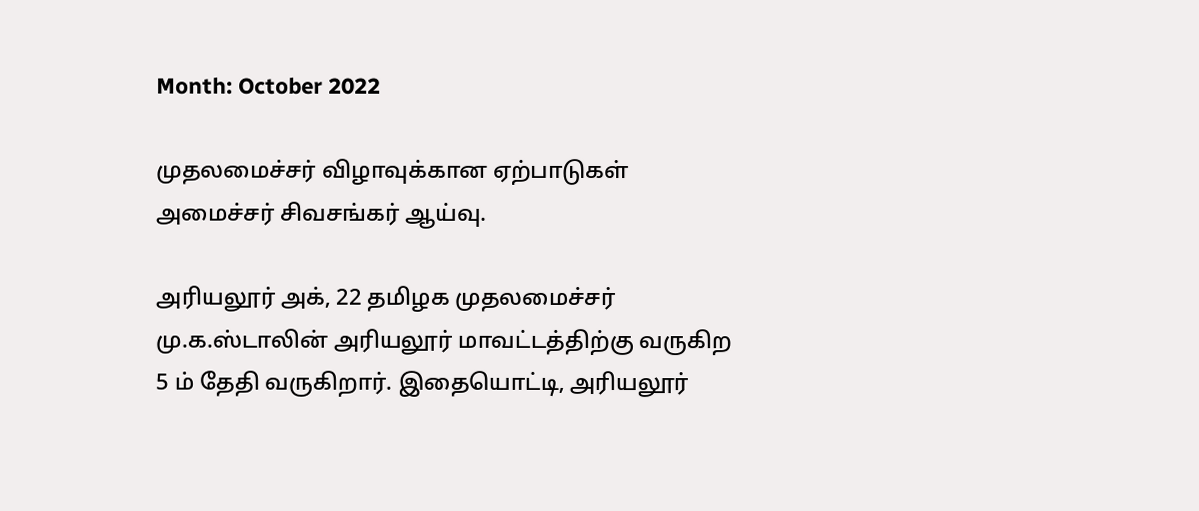Month: October 2022

முதலமைச்சர் விழாவுக்கான ஏற்பாடுகள் அமைச்சர் சிவசங்கர் ஆய்வு.

அரியலூர் அக், 22 தமிழக முதலமைச்சர் மு.க.ஸ்டாலின் அரியலூர் மாவட்டத்திற்கு வருகிற 5 ம் தேதி வருகிறார். இதையொட்டி, அரியலூர்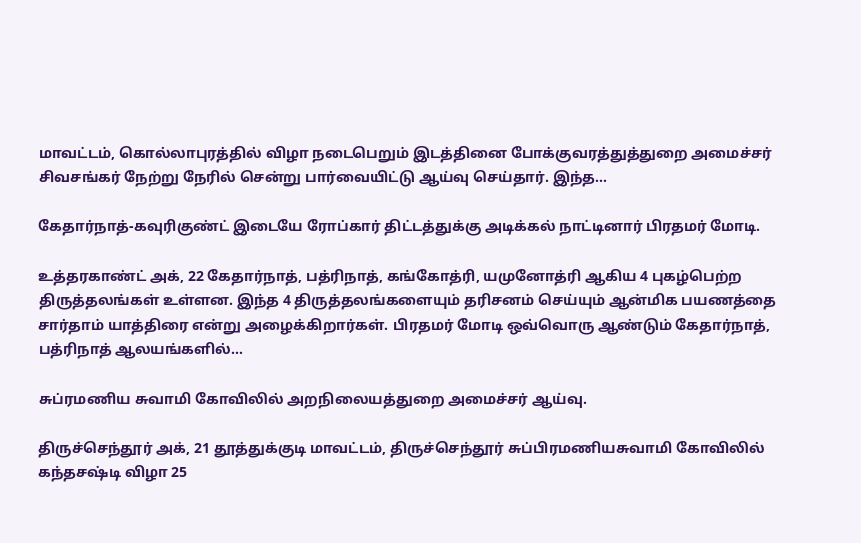மாவட்டம், கொல்லாபுரத்தில் விழா நடைபெறும் இடத்தினை போக்குவரத்துத்துறை அமைச்சர் சிவசங்கர் நேற்று நேரில் சென்று பார்வையிட்டு ஆய்வு செய்தார். இந்த…

கேதார்நாத்-கவுரிகுண்ட் இடையே ரோப்கார் திட்டத்துக்கு அடிக்கல் நாட்டினார் பிரதமர் மோடி.

உத்தரகாண்ட் அக், 22 கேதார்நாத், பத்ரிநாத், கங்கோத்ரி, யமுனோத்ரி ஆகிய 4 புகழ்பெற்ற திருத்தலங்கள் உள்ளன. இந்த 4 திருத்தலங்களையும் தரிசனம் செய்யும் ஆன்மிக பயணத்தை சார்தாம் யாத்திரை என்று அழைக்கிறார்கள். பிரதமர் மோடி ஒவ்வொரு ஆண்டும் கேதார்நாத், பத்ரிநாத் ஆலயங்களில்…

சுப்ரமணிய சுவாமி கோவிலில் அறநிலையத்துறை அமைச்சர் ஆய்வு.

திருச்செந்தூர் அக், 21 தூத்துக்குடி மாவட்டம், திருச்செந்தூர் சுப்பிரமணியசுவாமி கோவிலில் கந்தசஷ்டி விழா 25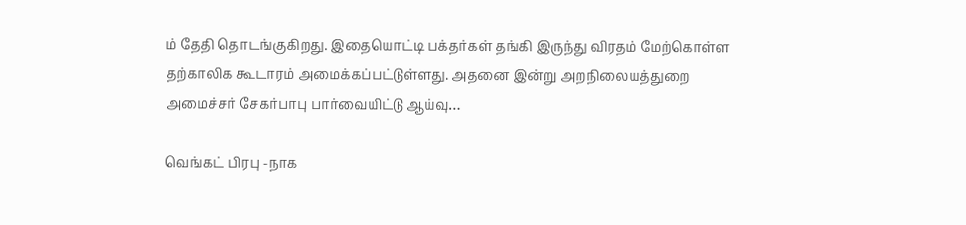ம் தேதி தொடங்குகிறது. இதையொட்டி பக்தர்கள் தங்கி இருந்து விரதம் மேற்கொள்ள தற்காலிக கூடாரம் அமைக்கப்பட்டுள்ளது. அதனை இன்று அறநிலையத்துறை அமைச்சர் சேகர்பாபு பார்வையிட்டு ஆய்வு…

வெங்கட் பிரபு -நாக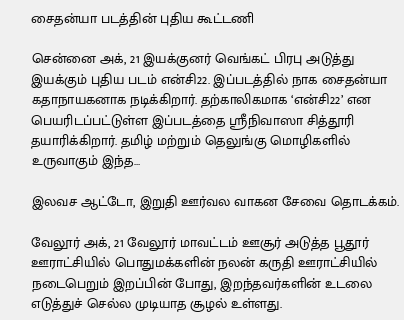சைதன்யா படத்தின் புதிய கூட்டணி

சென்னை அக், 21 இயக்குனர் வெங்கட் பிரபு அடுத்து இயக்கும் புதிய படம் என்சி22. இப்படத்தில் நாக சைதன்யா கதாநாயகனாக நடிக்கிறார். தற்காலிகமாக ‘என்சி22’ என பெயரிடப்பட்டுள்ள இப்படத்தை ஸ்ரீநிவாஸா சித்தூரி தயாரிக்கிறார். தமிழ் மற்றும் தெலுங்கு மொழிகளில் உருவாகும் இந்த…

இலவச ஆட்டோ, இறுதி ஊர்வல வாகன சேவை தொடக்கம்.

வேலூர் அக், 21 வேலூர் மாவட்டம் ஊசூர் அடுத்த பூதூர் ஊராட்சியில் பொதுமக்களின் நலன் கருதி ஊராட்சியில் நடைபெறும் இறப்பின் போது, இறந்தவர்களின் உடலை எடுத்துச் செல்ல முடியாத சூழல் உள்ளது.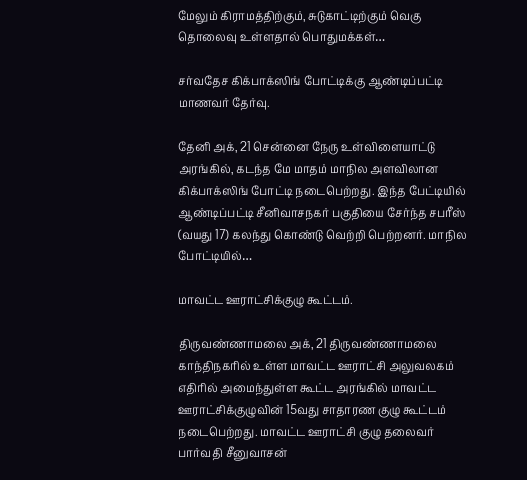மேலும் கிராமத்திற்கும், சுடுகாட்டிற்கும் வெகு தொலைவு உள்ளதால் பொதுமக்கள்…

சர்வதேச கிக்பாக்ஸிங் போட்டிக்கு ஆண்டிப்பட்டி மாணவர் தேர்வு.

தேனி அக், 21 சென்னை நேரு உள்விளையாட்டு அரங்கில், கடந்த மே மாதம் மாநில அளவிலான கிக்பாக்ஸிங் போட்டி நடைபெற்றது. இந்த பேட்டியில் ஆண்டிப்பட்டி சீனிவாசநகர் பகுதியை சேர்ந்த சபரீஸ் (வயது 17) கலந்து கொண்டு வெற்றி பெற்றனர். மாநில போட்டியில்…

மாவட்ட ஊராட்சிக்குழு கூட்டம்.

திருவண்ணாமலை அக், 21 திருவண்ணாமலை காந்திநகரில் உள்ள மாவட்ட ஊராட்சி அலுவலகம் எதிரில் அமைந்துள்ள கூட்ட அரங்கில் மாவட்ட ஊராட்சிக்குழுவின் 15வது சாதாரண குழு கூட்டம் நடைபெற்றது. மாவட்ட ஊராட்சி குழு தலைவர் பார்வதி சீனுவாசன்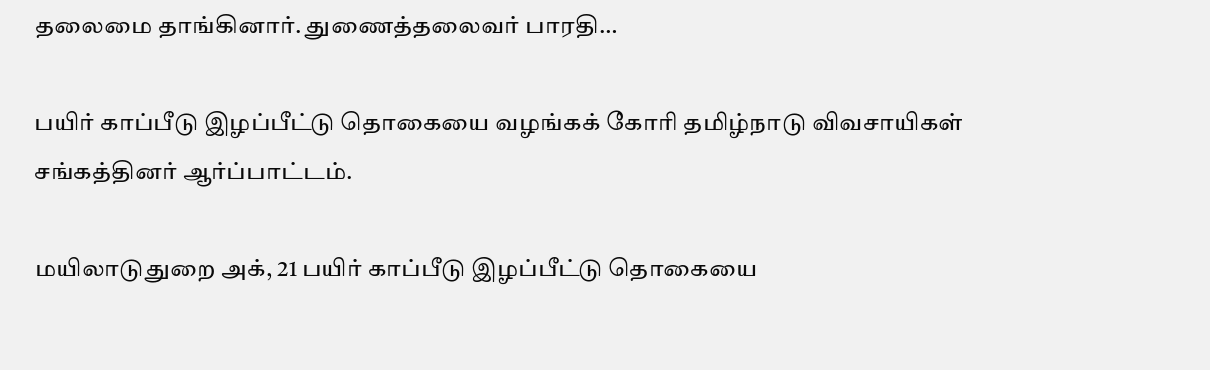தலைமை தாங்கினார். துணைத்தலைவர் பாரதி…

பயிர் காப்பீடு இழப்பீட்டு தொகையை வழங்கக் கோரி தமிழ்நாடு விவசாயிகள் சங்கத்தினர் ஆர்ப்பாட்டம்.

மயிலாடுதுறை அக், 21 பயிர் காப்பீடு இழப்பீட்டு தொகையை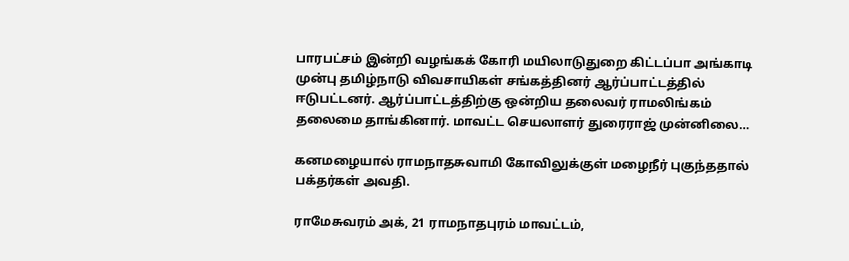பாரபட்சம் இன்றி வழங்கக் கோரி மயிலாடுதுறை கிட்டப்பா அங்காடி முன்பு தமிழ்நாடு விவசாயிகள் சங்கத்தினர் ஆர்ப்பாட்டத்தில் ஈடுபட்டனர். ஆர்ப்பாட்டத்திற்கு ஒன்றிய தலைவர் ராமலிங்கம் தலைமை தாங்கினார். மாவட்ட செயலாளர் துரைராஜ் முன்னிலை…

கனமழையால் ராமநாதசுவாமி கோவிலுக்குள் மழைநீர் புகுந்ததால் பக்தர்கள் அவதி.

ராமேசுவரம் அக், 21 ராமநாதபுரம் மாவட்டம்,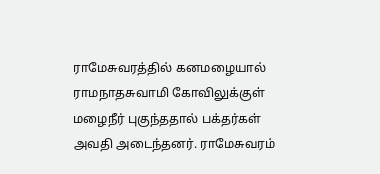ராமேசுவரத்தில் கனமழையால் ராமநாதசுவாமி கோவிலுக்குள் மழைநீர் புகுந்ததால் பக்தர்கள் அவதி அடைந்தனர். ராமேசுவரம்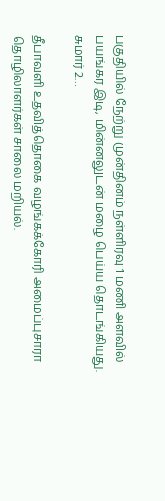பகுதியில் நேற்று முன்தினம் நள்ளிரவு 1 மணி அளவில் பயங்கர இடி, மின்னலுடன் மழை பெய்ய தொடங்கியது. சுமார் 2…

தீபாவளி உதவித்தொகை வழங்கக்கோரி அமைப்புசாரா தொழிலாளர்கள் சாலை மறியல்.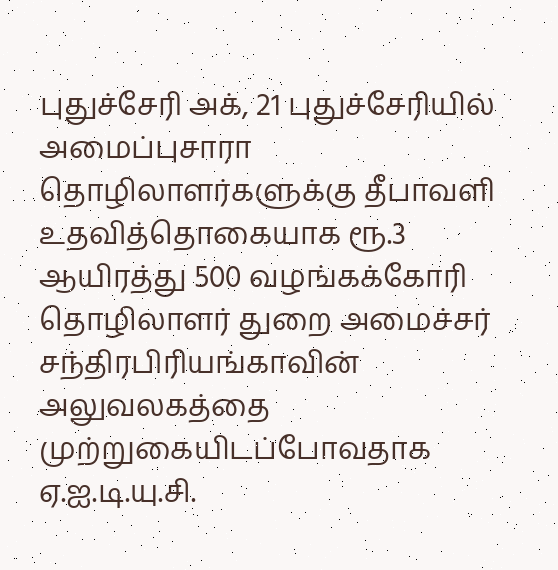புதுச்சேரி அக், 21 புதுச்சேரியில் அமைப்புசாரா தொழிலாளர்களுக்கு தீபாவளி உதவித்தொகையாக ரூ.3 ஆயிரத்து 500 வழங்கக்கோரி தொழிலாளர் துறை அமைச்சர் சந்திரபிரியங்காவின் அலுவலகத்தை முற்றுகையிடப்போவதாக ஏ.ஐ.டி.யு.சி.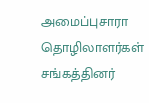அமைப்புசாரா தொழிலாளர்கள் சங்கத்தினர்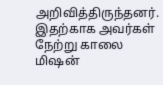அறிவித்திருந்தனர். இதற்காக அவர்கள் நேற்று காலை மிஷன்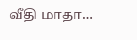வீதி மாதா…